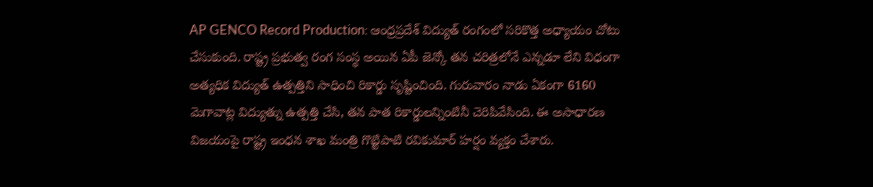AP GENCO Record Production: ఆంధ్రప్రదేశ్ విద్యుత్ రంగంలో సరికొత్త అధ్యాయం చోటు చేసుకుంది. రాష్ట్ర ప్రభుత్వ రంగ సంస్థ అయిన ఏపీ జెన్కో తన చరిత్రలోనే ఎన్నడూ లేని విధంగా అత్యధిక విద్యుత్ ఉత్పత్తిని సాధించి రికార్డు సృష్టించింది. గురువారం నాడు ఏకంగా 6160 మెగావాట్ల విద్యుత్ను ఉత్పత్తి చేసి, తన పాత రికార్డులన్నింటినీ చెరిపివేసింది. ఈ అసాధారణ విజయంపై రాష్ట్ర ఇంధన శాఖ మంత్రి గొట్టిపాటి రవికుమార్ హర్షం వ్యక్తం చేశారు.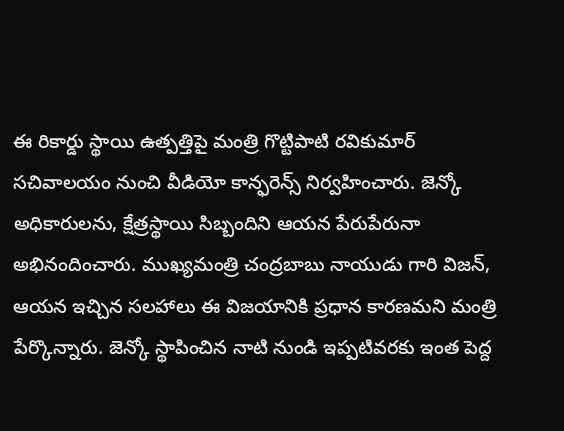ఈ రికార్డు స్థాయి ఉత్పత్తిపై మంత్రి గొట్టిపాటి రవికుమార్ సచివాలయం నుంచి వీడియో కాన్ఫరెన్స్ నిర్వహించారు. జెన్కో అధికారులను, క్షేత్రస్థాయి సిబ్బందిని ఆయన పేరుపేరునా అభినందించారు. ముఖ్యమంత్రి చంద్రబాబు నాయుడు గారి విజన్, ఆయన ఇచ్చిన సలహాలు ఈ విజయానికి ప్రధాన కారణమని మంత్రి పేర్కొన్నారు. జెన్కో స్థాపించిన నాటి నుండి ఇప్పటివరకు ఇంత పెద్ద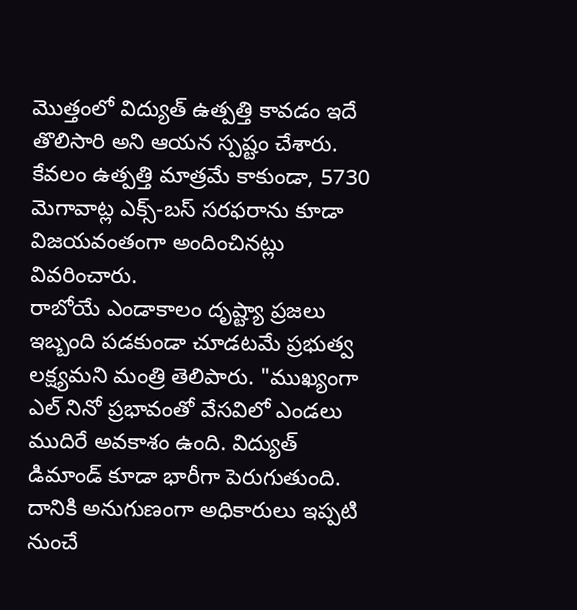మొత్తంలో విద్యుత్ ఉత్పత్తి కావడం ఇదే తొలిసారి అని ఆయన స్పష్టం చేశారు. కేవలం ఉత్పత్తి మాత్రమే కాకుండా, 5730 మెగావాట్ల ఎక్స్-బస్ సరఫరాను కూడా విజయవంతంగా అందించినట్లు వివరించారు.
రాబోయే ఎండాకాలం దృష్ట్యా ప్రజలు ఇబ్బంది పడకుండా చూడటమే ప్రభుత్వ లక్ష్యమని మంత్రి తెలిపారు. "ముఖ్యంగా ఎల్ నినో ప్రభావంతో వేసవిలో ఎండలు ముదిరే అవకాశం ఉంది. విద్యుత్ డిమాండ్ కూడా భారీగా పెరుగుతుంది. దానికి అనుగుణంగా అధికారులు ఇప్పటి నుంచే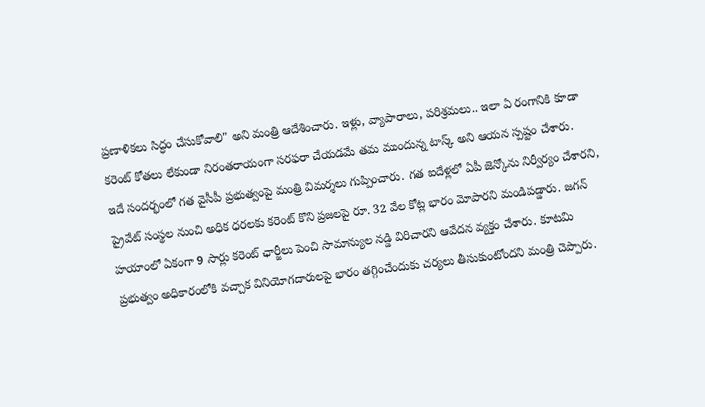ప్రణాళికలు సిద్ధం చేసుకోవాలి" అని మంత్రి ఆదేశించారు. ఇళ్లు, వ్యాపారాలు, పరిశ్రమలు.. ఇలా ఏ రంగానికి కూడా కరెంట్ కోతలు లేకుండా నిరంతరాయంగా సరఫరా చేయడమే తమ ముందున్న టాస్క్ అని ఆయన స్పష్టం చేశారు.
ఇదే సందర్భంలో గత వైసీపీ ప్రభుత్వంపై మంత్రి విమర్శలు గుప్పించారు. గత ఐదేళ్లలో ఏపీ జెన్కోను నిర్వీర్యం చేశారని, ప్రైవేట్ సంస్థల నుంచి అధిక ధరలకు కరెంట్ కొని ప్రజలపై రూ. 32 వేల కోట్ల భారం మోపారని మండిపడ్డారు. జగన్ హయాంలో ఏకంగా 9 సార్లు కరెంట్ ఛార్జీలు పెంచి సామాన్యుల నడ్డి విరిచారని ఆవేదన వ్యక్తం చేశారు. కూటమి ప్రభుత్వం అధికారంలోకి వచ్చాక వినియోగదారులపై భారం తగ్గించేందుకు చర్యలు తీసుకుంటోందని మంత్రి చెప్పారు.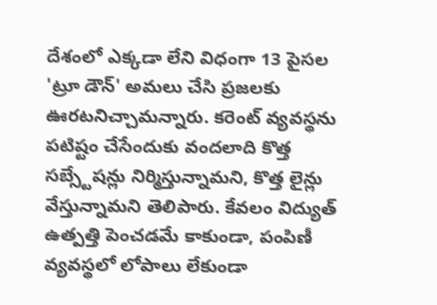దేశంలో ఎక్కడా లేని విధంగా 13 పైసల 'ట్రూ డౌన్' అమలు చేసి ప్రజలకు ఊరటనిచ్చామన్నారు. కరెంట్ వ్యవస్థను పటిష్టం చేసేందుకు వందలాది కొత్త సబ్స్టేషన్లు నిర్మిస్తున్నామని, కొత్త లైన్లు వేస్తున్నామని తెలిపారు. కేవలం విద్యుత్ ఉత్పత్తి పెంచడమే కాకుండా, పంపిణీ వ్యవస్థలో లోపాలు లేకుండా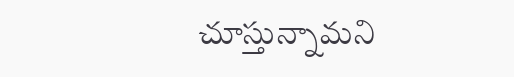చూస్తున్నామని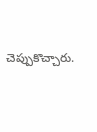చెప్పుకొచ్చారు.